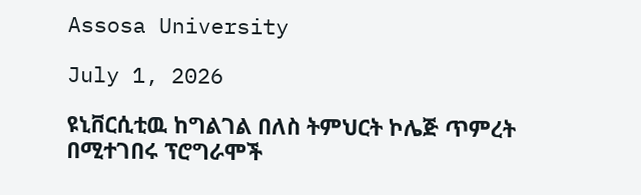Assosa University

July 1, 2026

ዩኒቨርሲቲዉ ከግልገል በለስ ትምህርት ኮሌጅ ጥምረት በሚተገበሩ ፕሮግራሞች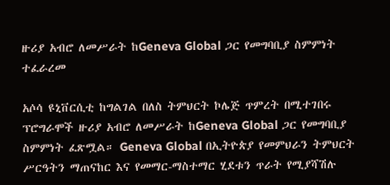ዙሪያ አብሮ ለመሥራት ከGeneva Global ጋር የመግባቢያ ስምምነት ተፈራረመ

አሶሳ ዩኒቨርሲቲ ከግልገል በለስ ትምህርት ኮሌጅ ጥምረት በሚተገበሩ ፕሮግራሞች ዙሪያ አብሮ ለመሥራት ከGeneva Global ጋር የመግባቢያ ስምምነት ፈጽሟል። Geneva Global በኢትዮጵያ የመምህራን ትምህርት ሥርዓትን ማጠናከር እና የመማር-ማስተማር ሂደቱን ጥራት የሚያሻሽሉ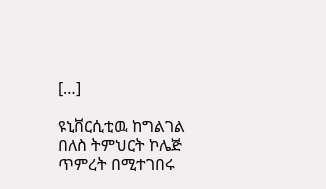[…]

ዩኒቨርሲቲዉ ከግልገል በለስ ትምህርት ኮሌጅ ጥምረት በሚተገበሩ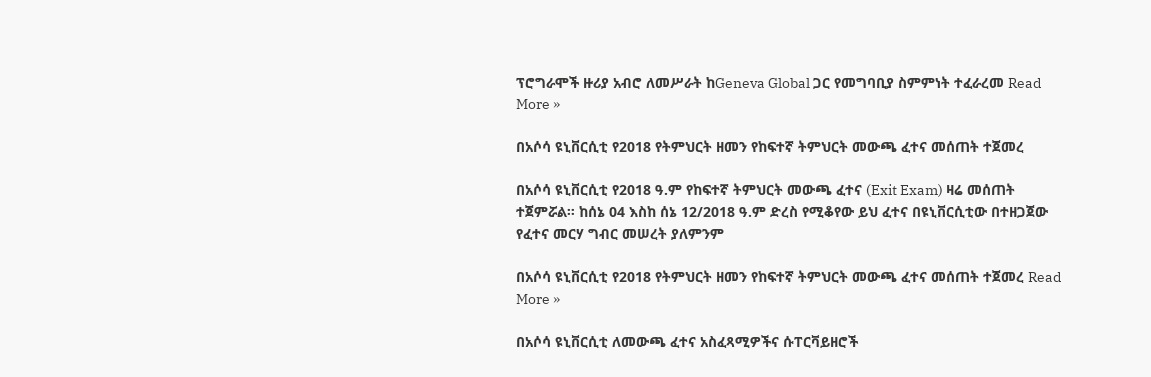ፕሮግራሞች ዙሪያ አብሮ ለመሥራት ከGeneva Global ጋር የመግባቢያ ስምምነት ተፈራረመ Read More »

በአሶሳ ዩኒቨርሲቲ የ2018 የትምህርት ዘመን የከፍተኛ ትምህርት መውጫ ፈተና መሰጠት ተጀመረ

በአሶሳ ዩኒቨርሲቲ የ2018 ዓ.ም የከፍተኛ ትምህርት መውጫ ፈተና (Exit Exam) ዛሬ መሰጠት ተጀምሯል። ከሰኔ 04 እስከ ሰኔ 12/2018 ዓ.ም ድረስ የሚቆየው ይህ ፈተና በዩኒቨርሲቲው በተዘጋጀው የፈተና መርሃ ግብር መሠረት ያለምንም

በአሶሳ ዩኒቨርሲቲ የ2018 የትምህርት ዘመን የከፍተኛ ትምህርት መውጫ ፈተና መሰጠት ተጀመረ Read More »

በአሶሳ ዩኒቨርሲቲ ለመውጫ ፈተና አስፈጻሚዎችና ሱፐርቫይዘሮች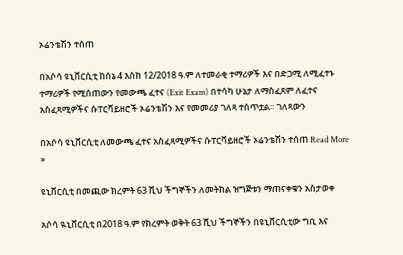ኦሬንቴሽን ተሰጠ

በአሶሳ ዩኒቨርሲቲ ከሰኔ 4 እስከ 12/2018 ዓ.ም ለተመራቂ ተማሪዎች እና በድጋሚ ለሚፈተኑ ተማሪዎች የሚሰጠውን የመውጫ ፈተና (Exit Exam) በተሳካ ሁኔታ ለማስፈጸም ለፈተና አስፈጻሚዎችና ሱፐርቫይዘሮች ኦሬንቴሽን እና የመመሪያ ገለጻ ተሰጥቷል። ገለጻውን

በአሶሳ ዩኒቨርሲቲ ለመውጫ ፈተና አስፈጻሚዎችና ሱፐርቫይዘሮች ኦሬንቴሽን ተሰጠ Read More »

ዩኒቨርሲቲ በመጪው ክረምት 63 ሺህ ችግኞችን ለመትከል ዝግጅቱን ማጠናቀቁን አስታወቀ

አሶሳ ዪኒቨርሲቲ በ2018 ዓ.ም የክረምት ወቅት 63 ሺህ ችግኞችን በዩኒቨርሲቲው ግቢ እና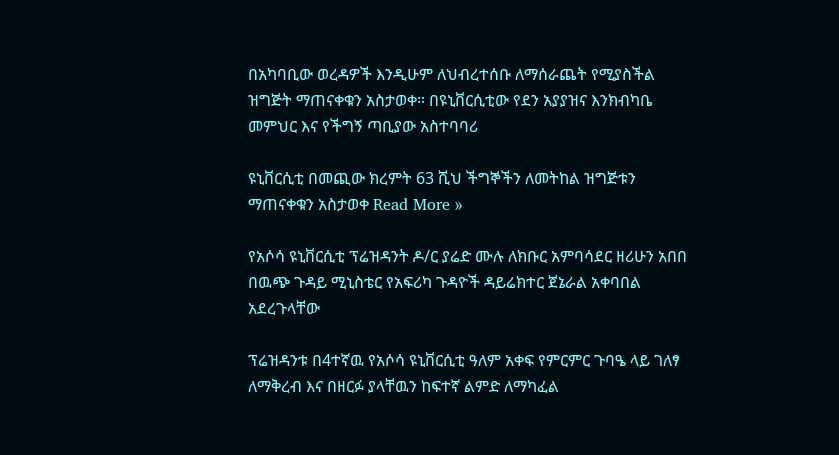በአካባቢው ወረዳዎች እንዲሁም ለህብረተሰቡ ለማሰራጨት የሚያስችል ዝግጅት ማጠናቀቁን አስታወቀ። በዩኒቨርሲቲው የደን አያያዝና እንክብካቤ መምህር እና የችግኝ ጣቢያው አስተባባሪ

ዩኒቨርሲቲ በመጪው ክረምት 63 ሺህ ችግኞችን ለመትከል ዝግጅቱን ማጠናቀቁን አስታወቀ Read More »

የአሶሳ ዩኒቨርሲቲ ፕሬዝዳንት ዶ/ር ያሬድ ሙሉ ለክቡር አምባሳደር ዘሪሁን አበበ በዉጭ ጉዳይ ሚኒስቴር የአፍሪካ ጉዳዮች ዳይሬክተር ጀኔራል አቀባበል አደረጉላቸው

ፕሬዝዳንቱ በ4ተኛዉ የአሶሳ ዩኒቨርሲቲ ዓለም አቀፍ የምርምር ጉባዔ ላይ ገለፃ ለማቅረብ እና በዘርፉ ያላቸዉን ከፍተኛ ልምድ ለማካፈል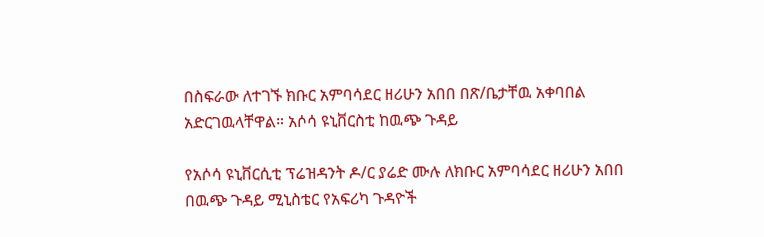በስፍራው ለተገኙ ክቡር አምባሳደር ዘሪሁን አበበ በጽ/ቤታቸዉ አቀባበል አድርገዉላቸዋል። አሶሳ ዩኒቨርስቲ ከዉጭ ጉዳይ

የአሶሳ ዩኒቨርሲቲ ፕሬዝዳንት ዶ/ር ያሬድ ሙሉ ለክቡር አምባሳደር ዘሪሁን አበበ በዉጭ ጉዳይ ሚኒስቴር የአፍሪካ ጉዳዮች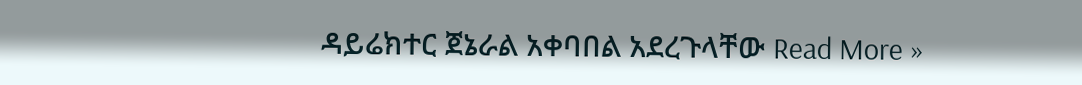ዳይሬክተር ጀኔራል አቀባበል አደረጉላቸው Read More »